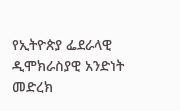የኢትዮጵያ ፌደራላዊ ዲሞክራስያዊ አንድነት መድረክ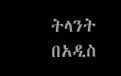ትላንት በአዲስ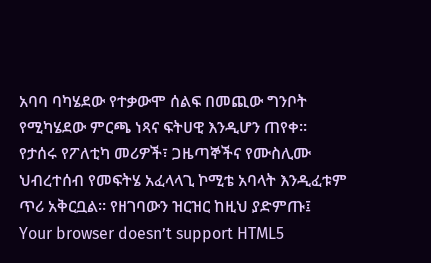አባባ ባካሄደው የተቃውሞ ሰልፍ በመጪው ግንቦት የሚካሄደው ምርጫ ነጻና ፍትሀዊ እንዲሆን ጠየቀ።
የታሰሩ የፖለቲካ መሪዎች፣ ጋዜጣኞችና የሙስሊሙ ህብረተሰብ የመፍትሄ አፈላላጊ ኮሚቴ አባላት እንዲፈቱም ጥሪ አቅርቧል። የዘገባውን ዝርዝር ከዚህ ያድምጡ፤
Your browser doesn’t support HTML5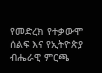የመድረክ የተቃውሞ ሰልፍ እና የኢትዮጵያ ብሔራዊ ምርጫ